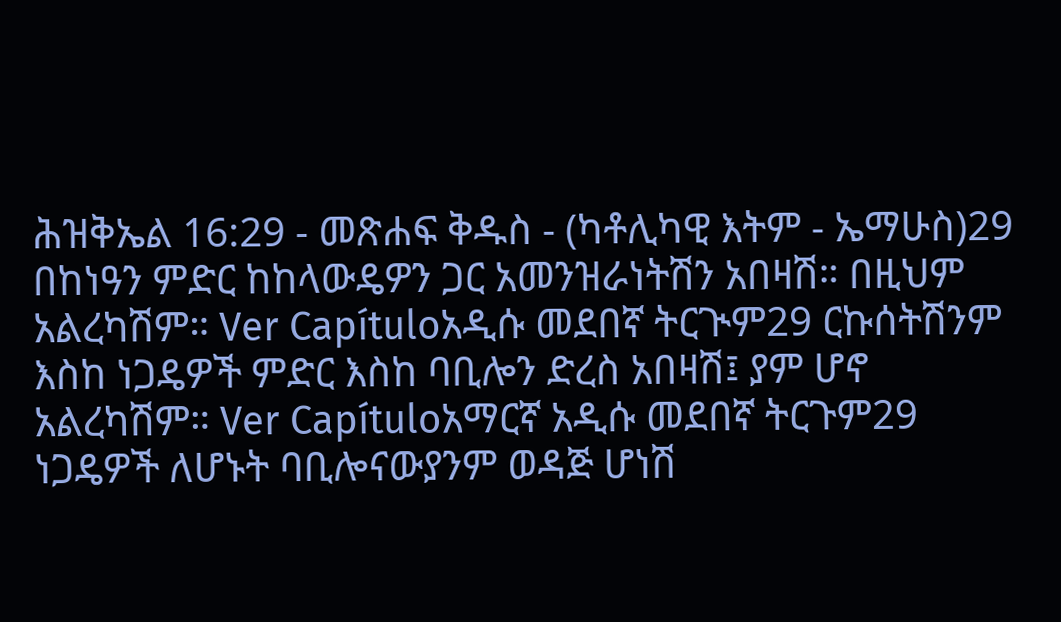ሕዝቅኤል 16:29 - መጽሐፍ ቅዱስ - (ካቶሊካዊ እትም - ኤማሁስ)29 በከነዓን ምድር ከከላውዴዎን ጋር አመንዝራነትሽን አበዛሽ። በዚህም አልረካሽም። Ver Capítuloአዲሱ መደበኛ ትርጒም29 ርኩሰትሽንም እስከ ነጋዴዎች ምድር እስከ ባቢሎን ድረስ አበዛሽ፤ ያም ሆኖ አልረካሽም። Ver Capítuloአማርኛ አዲሱ መደበኛ ትርጉም29 ነጋዴዎች ለሆኑት ባቢሎናውያንም ወዳጅ ሆነሽ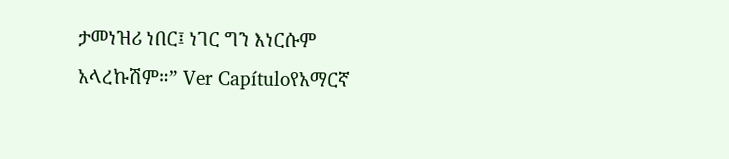ታመነዝሪ ነበር፤ ነገር ግን እነርሱም አላረኩሽም።” Ver Capítuloየአማርኛ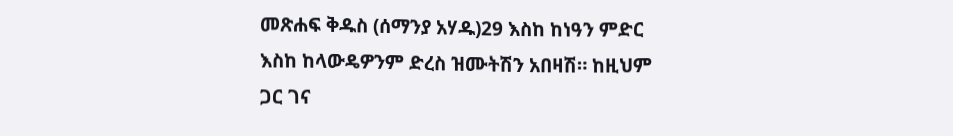መጽሐፍ ቅዱስ (ሰማንያ አሃዱ)29 እስከ ከነዓን ምድር እስከ ከላውዴዎንም ድረስ ዝሙትሽን አበዛሽ። ከዚህም ጋር ገና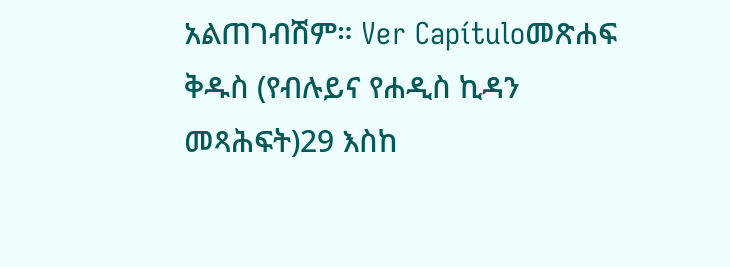አልጠገብሽም። Ver Capítuloመጽሐፍ ቅዱስ (የብሉይና የሐዲስ ኪዳን መጻሕፍት)29 እስከ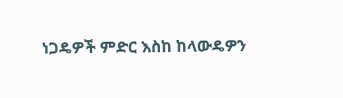ነጋዴዎች ምድር እስከ ከላውዴዎን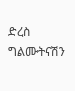ድረስ ግልሙትናሽን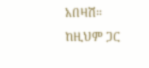አበዛሽ። ከዚህም ጋር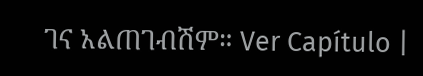ገና አልጠገብሽም። Ver Capítulo |